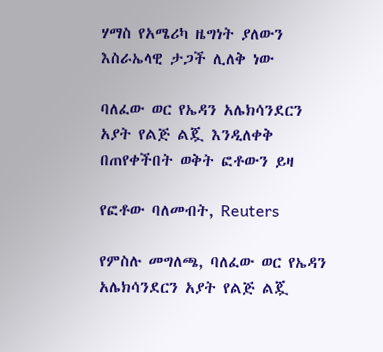ሃማስ የአሜሪካ ዜግነት ያለውን እስራኤላዊ ታጋች ሊለቅ ነው

ባለፈው ወር የኤዳን አሌክሳንደርን አያት የልጅ ልጇ እንዲለቀቅ በጠየቀችበት ወቅት ፎቶውን ይዛ

የፎቶው ባለመብት, Reuters

የምስሉ መግለጫ, ባለፈው ወር የኤዳን አሌክሳንደርን አያት የልጅ ልጇ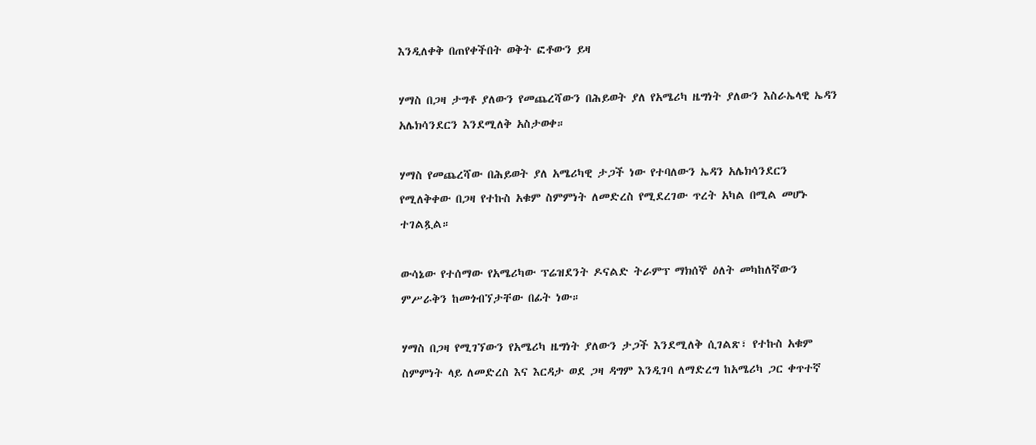እንዲለቀቅ በጠየቀችበት ወቅት ፎቶውን ይዛ

ሃማስ በጋዛ ታግቶ ያለውን የመጨረሻውን በሕይወት ያለ የአሜሪካ ዜግነት ያለውን እስራኤላዊ ኤዳን አሌክሳንደርን እንደሚለቅ አስታወቀ።

ሃማስ የመጨረሻው በሕይወት ያለ አሜሪካዊ ታጋች ነው የተባለውን ኤዳን አሌክሳንደርን የሚለቅቀው በጋዛ የተኩስ አቁም ስምምነት ለመድረስ የሚደረገው ጥረት አካል በሚል መሆኑ ተገልጿል።

ውሳኔው የተሰማው የአሜሪካው ፕሬዝደንት ዶናልድ ትራምፕ ማክሰኞ ዕለት መካከለኛውን ምሥራቅን ከመጎብኘታቸው በፊት ነው።

ሃማስ በጋዛ የሚገኘውን የአሜሪካ ዜግነት ያለውን ታጋች እንደሚለቅ ሲገልጽ፣ የተኩስ አቁም ስምምነት ላይ ለመድረስ እና እርዳታ ወደ ጋዛ ዳግም እንዲገባ ለማድረግ ከአሜሪካ ጋር ቀጥተኛ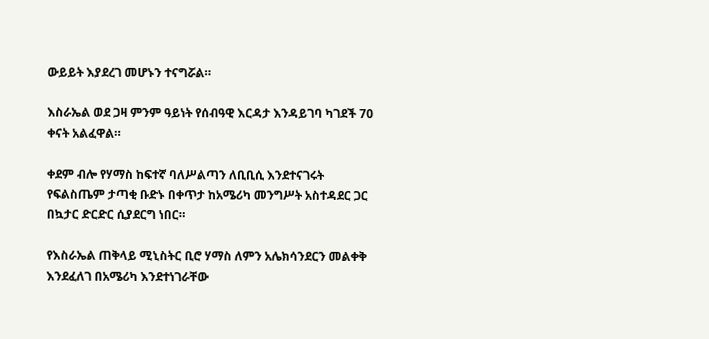ውይይት እያደረገ መሆኑን ተናግሯል።

እስራኤል ወደ ጋዛ ምንም ዓይነት የሰብዓዊ እርዳታ እንዳይገባ ካገደች 70 ቀናት አልፈዋል።

ቀደም ብሎ የሃማስ ከፍተኛ ባለሥልጣን ለቢቢሲ እንደተናገሩት የፍልስጤም ታጣቂ ቡድኑ በቀጥታ ከአሜሪካ መንግሥት አስተዳደር ጋር በኳታር ድርድር ሲያደርግ ነበር።

የእስራኤል ጠቅላይ ሚኒስትር ቢሮ ሃማስ ለምን አሌክሳንደርን መልቀቅ እንደፈለገ በአሜሪካ እንደተነገራቸው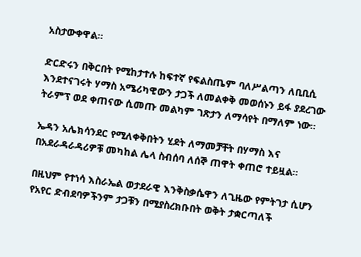አስታውቀዋል።

ድርድሩን በቅርበት የሚከታተሉ ከፍተኛ የፍልስጤም ባለሥልጣን ለቢቢሲ እንደተናገሩት ሃማስ አሜሪካዊውን ታጋች ለመልቀቅ መወሰኑን ይፋ ያደረገው ትራምፕ ወደ ቀጠናው ሲመጡ መልካም ገጽታን ለማሳየት በማለም ነው።

ኤዳን አሌክሳንደር የሚለቀቅበትን ሂደት ለማመቻቸት በሃማስ እና በአደራዳራዳሪዎቹ መካከል ሌላ ስብሰባ ለሰኞ ጠዋት ቀጠሮ ተይዟል።

በዚህም የተነሳ እስራኤል ወታደራዊ እንቅስቃሴዋን ለጊዜው የምትገታ ሲሆን የአየር ድብደባዎችንም ታጋቹን በሚያስረክቡበት ወቅት ታቋርጣለች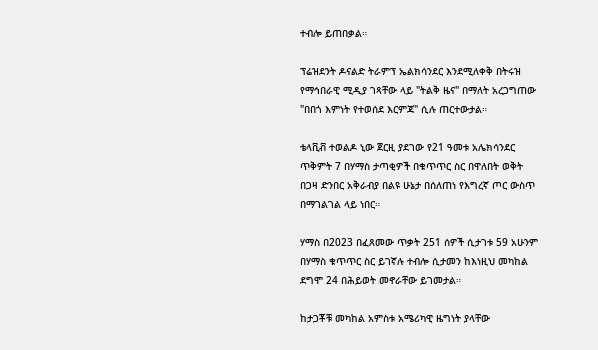ተብሎ ይጠበቃል።

ፕሬዝደንት ዶናልድ ትራምፕ ኤልክሳንደር እንደሚለቀቅ በትሩዝ የማኅበራዊ ሚዲያ ገጻቸው ላይ "ትልቅ ዜና" በማለት አረጋግጠው "በበጎ እምነት የተወሰደ እርምጃ" ሲሉ ጠርተውታል።

ቴላቪቭ ተወልዶ ኒው ጀርዚ ያደገው የ21 ዓመቱ አሌክሳንደር ጥቅምት 7 በሃማስ ታጣቂዎች በቁጥጥር ስር በዋለበት ወቅት በጋዛ ድንበር አቅራብያ በልዩ ሁኔታ በሰለጠነ የእግረኛ ጦር ውስጥ በማገልገል ላይ ነበር።

ሃማስ በ2023 በፈጸመው ጥቃት 251 ሰዎች ሲታገቱ 59 አሁንም በሃማስ ቁጥጥር ስር ይገኛሉ ተብሎ ሲታመን ከእነዚህ መካከል ደግሞ 24 በሕይወት መኖራቸው ይገመታል።

ከታጋቾቹ መካከል አምስቱ አሜሪካዊ ዜግነት ያላቸው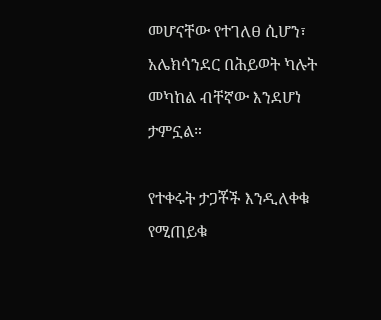መሆናቸው የተገለፀ ሲሆን፣ አሌክሳንደር በሕይወት ካሉት መካከል ብቸኛው እንደሆነ ታምኗል።

የተቀሩት ታጋቾች እንዲለቀቁ የሚጠይቁ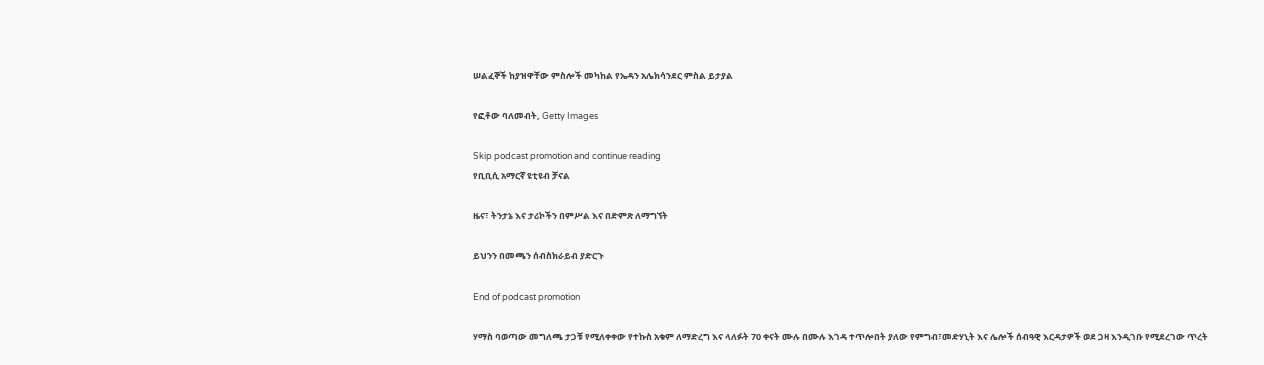ሠልፈኞች ከያዝዋቸው ምስሎች መካከል የኤዳን አሌክሳንደር ምስል ይታያል

የፎቶው ባለመብት, Getty Images

Skip podcast promotion and continue reading
የቢቢሲ አማርኛ ዩቲዩብ ቻናል

ዜና፣ ትንታኔ እና ታሪኮችን በምሥል እና በድምጽ ለማግኘት

ይህንን በመጫን ሰብስክራይብ ያድርጉ

End of podcast promotion

ሃማስ ባወጣው መግለጫ ታጋቹ የሚለቀቀው የተኩስ አቁም ለማድረግ እና ላለፉት 70 ቀናት ሙሉ በሙሉ እገዳ ተጥሎበት ያለው የምግብ፣መድሃኒት እና ሌሎች ሰብዓዊ እርዳታዎች ወደ ጋዛ እንዲገቡ የሚደረገው ጥረት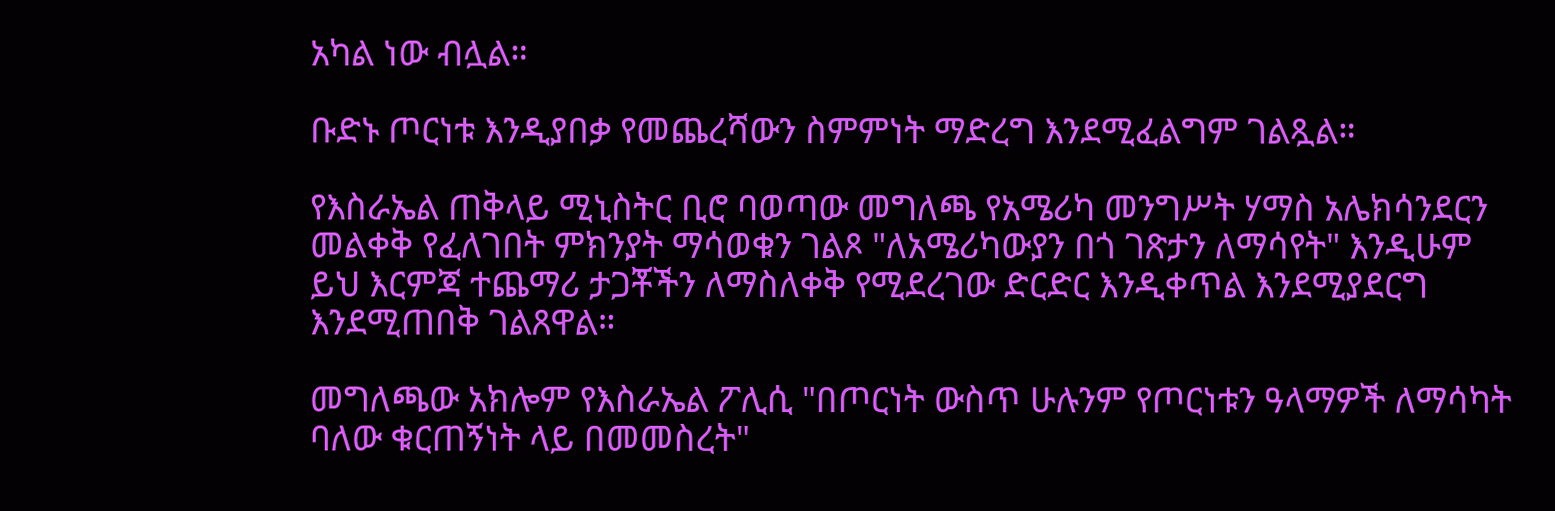አካል ነው ብሏል።

ቡድኑ ጦርነቱ እንዲያበቃ የመጨረሻውን ስምምነት ማድረግ እንደሚፈልግም ገልጿል።

የእስራኤል ጠቅላይ ሚኒስትር ቢሮ ባወጣው መግለጫ የአሜሪካ መንግሥት ሃማስ አሌክሳንደርን መልቀቅ የፈለገበት ምክንያት ማሳወቁን ገልጾ "ለአሜሪካውያን በጎ ገጽታን ለማሳየት" እንዲሁም ይህ እርምጃ ተጨማሪ ታጋቾችን ለማስለቀቅ የሚደረገው ድርድር እንዲቀጥል እንደሚያደርግ እንደሚጠበቅ ገልጸዋል።

መግለጫው አክሎም የእስራኤል ፖሊሲ "በጦርነት ውስጥ ሁሉንም የጦርነቱን ዓላማዎች ለማሳካት ባለው ቁርጠኝነት ላይ በመመስረት"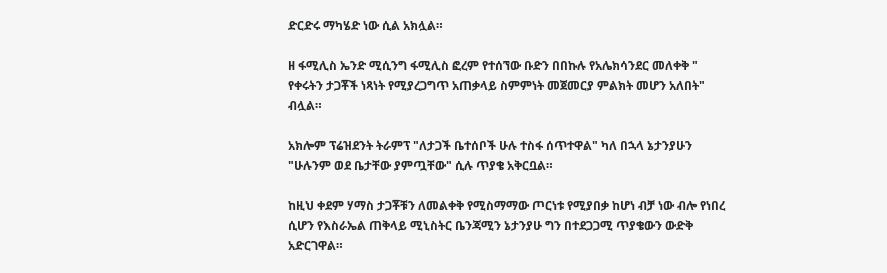ድርድሩ ማካሄድ ነው ሲል አክሏል።

ዘ ፋሚሊስ ኤንድ ሚሲንግ ፋሚሊስ ፎረም የተሰኘው ቡድን በበኩሉ የአሌክሳንደር መለቀቅ " የቀሩትን ታጋቾች ነጻነት የሚያረጋግጥ አጠቃላይ ስምምነት መጀመርያ ምልክት መሆን አለበት" ብሏል።

አክሎም ፕሬዝደንት ትራምፕ "ለታጋች ቤተሰቦች ሁሉ ተስፋ ሰጥተዋል" ካለ በኋላ ኔታንያሁን "ሁሉንም ወደ ቤታቸው ያምጧቸው" ሲሉ ጥያቄ አቅርቧል።

ከዚህ ቀደም ሃማስ ታጋቾቹን ለመልቀቅ የሚስማማው ጦርነቱ የሚያበቃ ከሆነ ብቻ ነው ብሎ የነበረ ሲሆን የእስራኤል ጠቅላይ ሚኒስትር ቤንጃሚን ኔታንያሁ ግን በተደጋጋሚ ጥያቄውን ውድቅ አድርገዋል።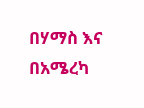በሃማስ እና በአሜረካ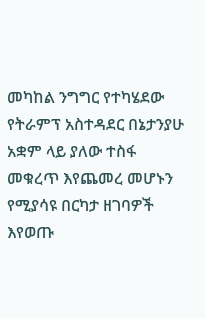መካከል ንግግር የተካሄደው የትራምፕ አስተዳደር በኔታንያሁ አቋም ላይ ያለው ተስፋ መቁረጥ እየጨመረ መሆኑን የሚያሳዩ በርካታ ዘገባዎች እየወጡ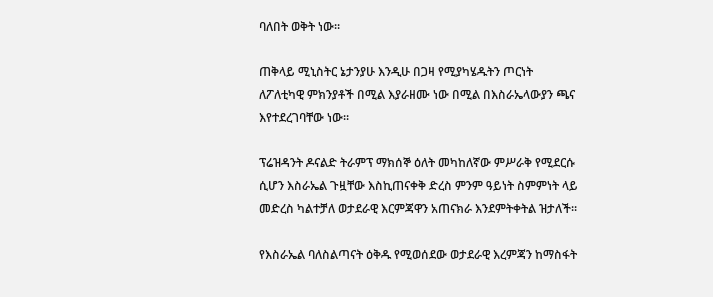ባለበት ወቅት ነው።

ጠቅላይ ሚኒስትር ኔታንያሁ እንዲሁ በጋዛ የሚያካሄዱትን ጦርነት ለፖለቲካዊ ምክንያቶች በሚል እያራዘሙ ነው በሚል በእስራኤላውያን ጫና እየተደረገባቸው ነው።

ፕሬዝዳንት ዶናልድ ትራምፕ ማክሰኞ ዕለት መካከለኛው ምሥራቅ የሚደርሱ ሲሆን እስራኤል ጉዟቸው እስኪጠናቀቅ ድረስ ምንም ዓይነት ስምምነት ላይ መድረስ ካልተቻለ ወታደራዊ እርምጃዋን አጠናክራ እንደምትቀትል ዝታለች።

የእስራኤል ባለስልጣናት ዕቅዱ የሚወሰደው ወታደራዊ እረምጃን ከማስፋት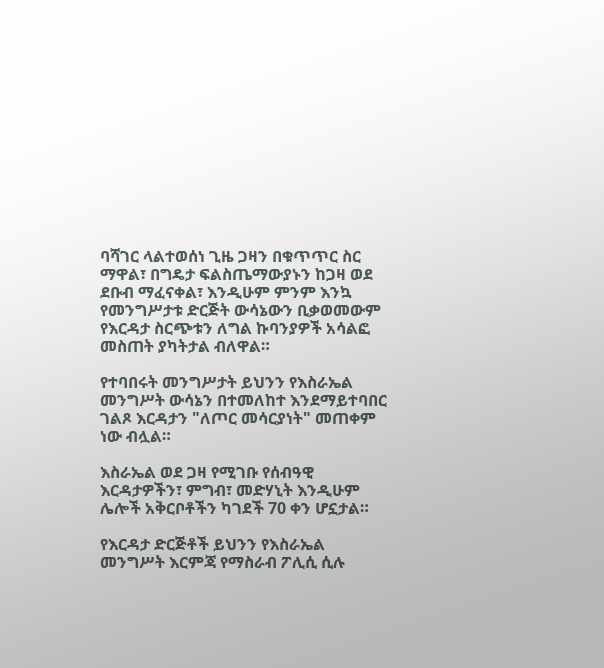ባሻገር ላልተወሰነ ጊዜ ጋዛን በቁጥጥር ስር ማዋል፣ በግዴታ ፍልስጤማውያኑን ከጋዛ ወደ ደቡብ ማፈናቀል፣ እንዲሁም ምንም እንኳ የመንግሥታቱ ድርጅት ውሳኔውን ቢቃወመውም የእርዳታ ስርጭቱን ለግል ኩባንያዎች አሳልፎ መስጠት ያካትታል ብለዋል።

የተባበሩት መንግሥታት ይህንን የእስራኤል መንግሥት ውሳኔን በተመለከተ እንደማይተባበር ገልጾ እርዳታን "ለጦር መሳርያነት" መጠቀም ነው ብሏል።

እስራኤል ወደ ጋዛ የሚገቡ የሰብዓዊ እርዳታዎችን፣ ምግብ፣ መድሃኒት እንዲሁም ሌሎች አቅርቦቶችን ካገደች 70 ቀን ሆኗታል።

የእርዳታ ድርጅቶች ይህንን የእስራኤል መንግሥት እርምጃ የማስራብ ፖሊሲ ሲሉ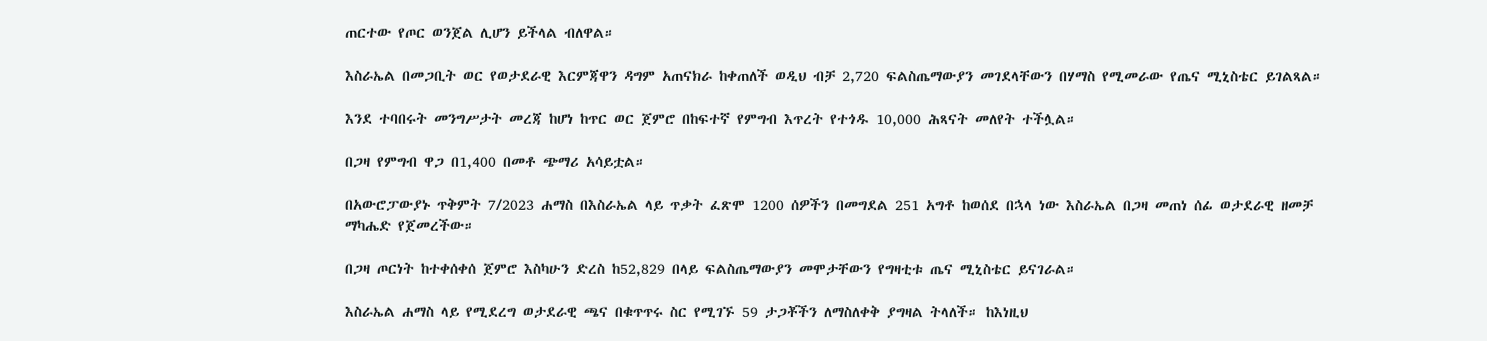ጠርተው የጦር ወንጀል ሊሆን ይችላል ብለዋል።

እስራኤል በመጋቢት ወር የወታደራዊ እርምጃዋን ዳግም አጠናክራ ከቀጠለች ወዲህ ብቻ 2,720 ፍልስጤማውያን መገደላቸውን በሃማስ የሚመራው የጤና ሚኒስቴር ይገልጻል።

እንደ ተባበሩት መንግሥታት መረጃ ከሆነ ከጥር ወር ጀምሮ በከፍተኛ የምግብ እጥረት የተጎዱ 10,000 ሕጻናት መለየት ተችሏል።

በጋዛ የምግብ ዋጋ በ1,400 በመቶ ጭማሪ አሳይቷል።

በአውሮፓውያኑ ጥቅምት 7/2023 ሐማስ በእስራኤል ላይ ጥቃት ፈጽሞ 1200 ሰዎችን በመግደል 251 አግቶ ከወሰደ በኋላ ነው እስራኤል በጋዛ መጠነ ሰፊ ወታደራዊ ዘመቻ ማካሔድ የጀመረችው።

በጋዛ ጦርነት ከተቀሰቀሰ ጀምሮ እስካሁን ድረስ ከ52,829 በላይ ፍልስጤማውያን መሞታቸውን የግዛቲቱ ጤና ሚኒስቴር ይናገራል።

እስራኤል ሐማስ ላይ የሚደረግ ወታደራዊ ጫና በቁጥጥሩ ስር የሚገኙ 59 ታጋቾችን ለማስለቀቅ ያግዛል ትላለች። ከእነዚህ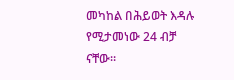መካከል በሕይወት እዳሉ የሚታመነው 24 ብቻ ናቸው።